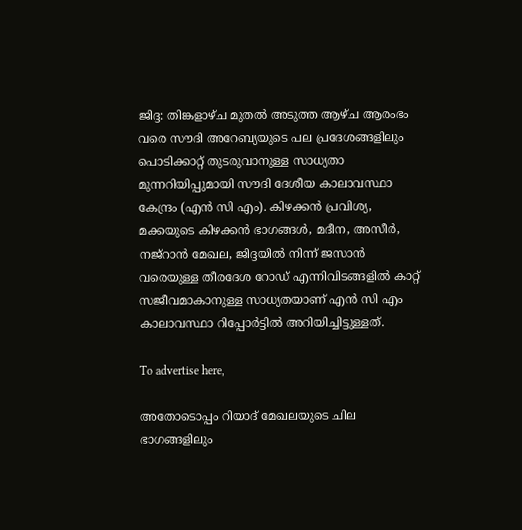ജിദ്ദ: തിങ്കളാഴ്ച മുതൽ അടുത്ത ആഴ്ച ആരംഭം വരെ സൗദി അറേബ്യയുടെ പല പ്രദേശങ്ങളിലും പൊടിക്കാറ്റ് തുടരുവാനുള്ള സാധ്യതാ മുന്നറിയിപ്പുമായി സൗദി ദേശീയ കാലാവസ്ഥാ കേന്ദ്രം (എൻ സി എം). കിഴക്കൻ പ്രവിശ്യ, മക്കയുടെ കിഴക്കൻ ഭാഗങ്ങൾ, മദീന, അസീർ, നജ്‌റാൻ മേഖല, ജിദ്ദയിൽ നിന്ന് ജസാൻ വരെയുള്ള തീരദേശ റോഡ് എന്നിവിടങ്ങളിൽ കാറ്റ് സജീവമാകാനുള്ള സാധ്യതയാണ് എൻ സി എം കാലാവസ്ഥാ റിപ്പോർട്ടിൽ അറിയിച്ചിട്ടുള്ളത്.

To advertise here,

അതോടൊപ്പം റിയാദ് മേഖലയുടെ ചില ഭാഗങ്ങളിലും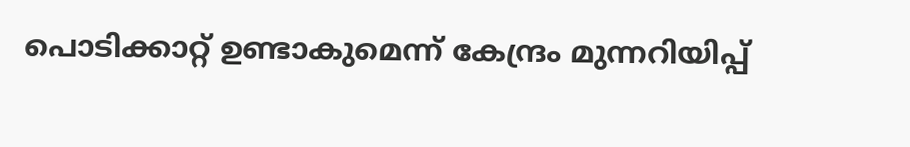പൊടിക്കാറ്റ് ഉണ്ടാകുമെന്ന് കേന്ദ്രം മുന്നറിയിപ്പ്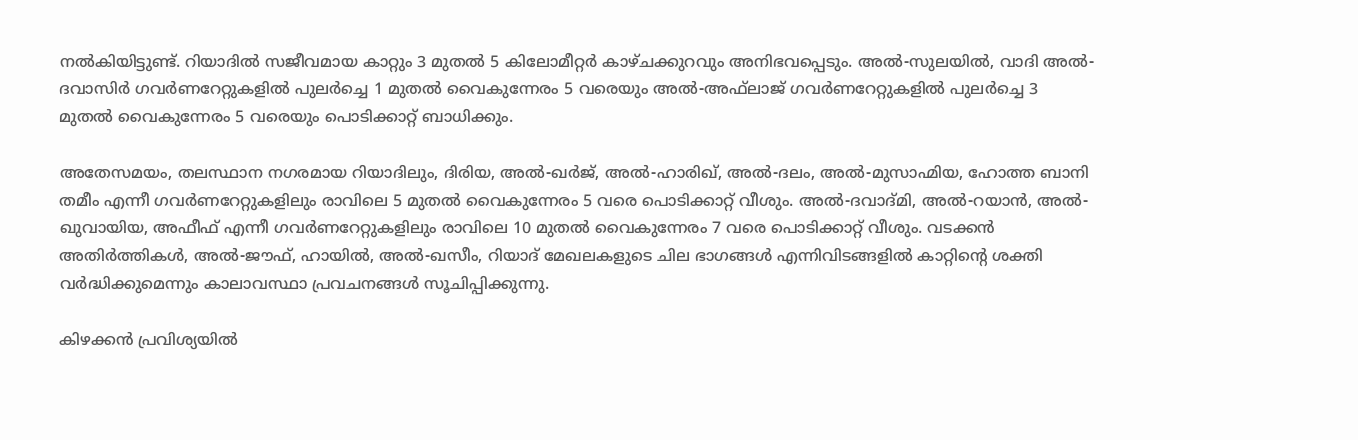നൽകിയിട്ടുണ്ട്. റിയാദിൽ സജീവമായ കാറ്റും 3 മുതൽ 5 കിലോമീറ്റർ കാഴ്ചക്കുറവും അനിഭവപ്പെടും. അൽ-സുലയിൽ, വാദി അൽ-ദവാസിർ ഗവർണറേറ്റുകളിൽ പുലർച്ചെ 1 മുതൽ വൈകുന്നേരം 5 വരെയും അൽ-അഫ്‌ലാജ് ഗവർണറേറ്റുകളിൽ പുലർച്ചെ 3 മുതൽ വൈകുന്നേരം 5 വരെയും പൊടിക്കാറ്റ് ബാധിക്കും.

അതേസമയം, തലസ്ഥാന നഗരമായ റിയാദിലും, ദിരിയ, അൽ-ഖർജ്, അൽ-ഹാരിഖ്, അൽ-ദലം, അൽ-മുസാഹ്മിയ, ഹോത്ത ബാനി തമീം എന്നീ ഗവർണറേറ്റുകളിലും രാവിലെ 5 മുതൽ വൈകുന്നേരം 5 വരെ പൊടിക്കാറ്റ് വീശും. അൽ-ദവാദ്മി, അൽ-റയാൻ, അൽ-ഖുവായിയ, അഫീഫ് എന്നീ ഗവർണറേറ്റുകളിലും രാവിലെ 10 മുതൽ വൈകുന്നേരം 7 വരെ പൊടിക്കാറ്റ് വീശും. വടക്കൻ അതിർത്തികൾ, അൽ-ജൗഫ്, ഹായിൽ, അൽ-ഖസീം, റിയാദ് മേഖലകളുടെ ചില ഭാഗങ്ങൾ എന്നിവിടങ്ങളിൽ കാറ്റിന്റെ ശക്തി വർദ്ധിക്കുമെന്നും കാലാവസ്ഥാ പ്രവചനങ്ങൾ സൂചിപ്പിക്കുന്നു.

കിഴക്കൻ പ്രവിശ്യയിൽ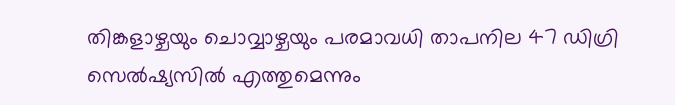തിങ്കളാഴ്ചയും ചൊവ്വാഴ്ചയും പരമാവധി താപനില 47 ഡിഗ്രി സെൽഷ്യസിൽ എത്തുമെന്നും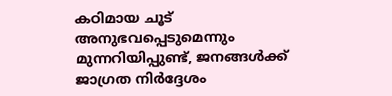കഠിമായ ചൂട് അനുഭവപ്പെടുമെന്നും മുന്നറിയിപ്പുണ്ട്, ജനങ്ങൾക്ക് ജാഗ്രത നിർദ്ദേശം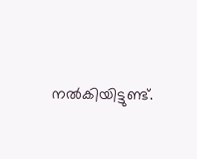നൽകിയിട്ടുണ്ട്.